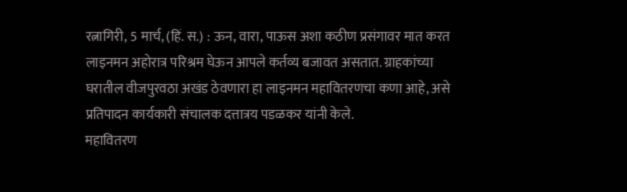रत्नागिरी, 5 मार्च, (हिं. स.) : ऊन, वारा, पाऊस अशा कठीण प्रसंगावर मात करत लाइनमन अहोरात्र परिश्रम घेऊन आपले कर्तव्य बजावत असतात. ग्राहकांच्या घरातील वीजपुरवठा अखंड ठेवणारा हा लाइनमन महावितरणचा कणा आहे, असे प्रतिपादन कार्यकारी संचालक दत्तात्रय पडळकर यांनी केले.
महावितरण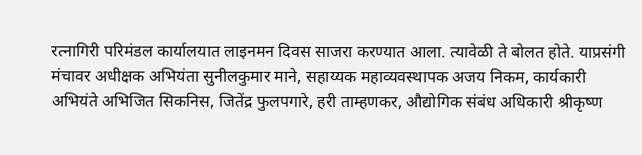रत्नागिरी परिमंडल कार्यालयात लाइनमन दिवस साजरा करण्यात आला. त्यावेळी ते बोलत होते. याप्रसंगी मंचावर अधीक्षक अभियंता सुनीलकुमार माने, सहाय्यक महाव्यवस्थापक अजय निकम, कार्यकारी अभियंते अभिजित सिकनिस, जितेंद्र फुलपगारे, हरी ताम्हणकर, औद्योगिक संबंध अधिकारी श्रीकृष्ण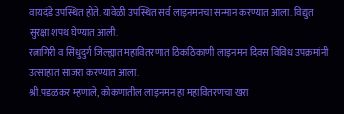वायदंडे उपस्थित होते. यावेळी उपस्थित सर्व लाइनमनचा सन्मान करण्यात आला. विद्युत सुरक्षा शपथ घेण्यात आली.
रत्नागिरी व सिंधुदुर्ग जिल्ह्यात महावितरणात ठिकठिकाणी लाइनमन दिवस विविध उपक्रमांनी उत्साहात साजरा करण्यात आला.
श्री.पडळकर म्हणाले, कोकणातील लाइनमन हा महावितरणचा खरा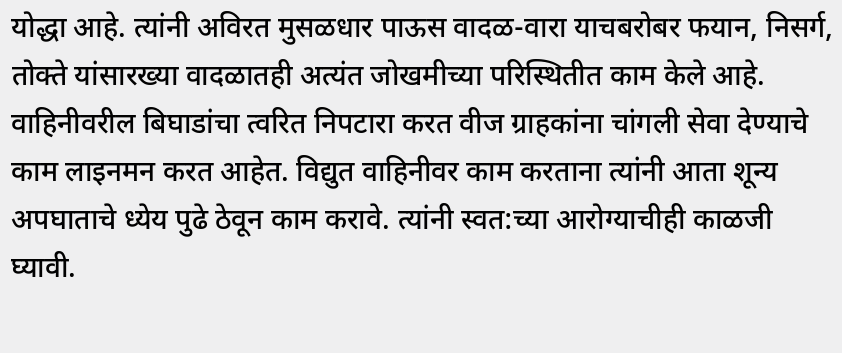योद्धा आहे. त्यांनी अविरत मुसळधार पाऊस वादळ-वारा याचबरोबर फयान, निसर्ग, तोक्ते यांसारख्या वादळातही अत्यंत जोखमीच्या परिस्थितीत काम केले आहे. वाहिनीवरील बिघाडांचा त्वरित निपटारा करत वीज ग्राहकांना चांगली सेवा देण्याचे काम लाइनमन करत आहेत. विद्युत वाहिनीवर काम करताना त्यांनी आता शून्य अपघाताचे ध्येय पुढे ठेवून काम करावे. त्यांनी स्वत:च्या आरोग्याचीही काळजी घ्यावी.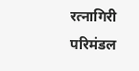रत्नागिरी परिमंडल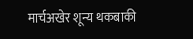मार्चअखेर शून्य थकबाकी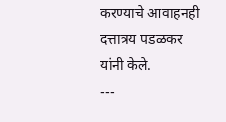करण्याचे आवाहनही दत्तात्रय पडळकर यांनी केले.
---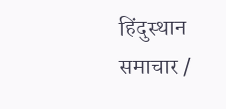हिंदुस्थान समाचार /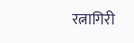रत्नागिरी